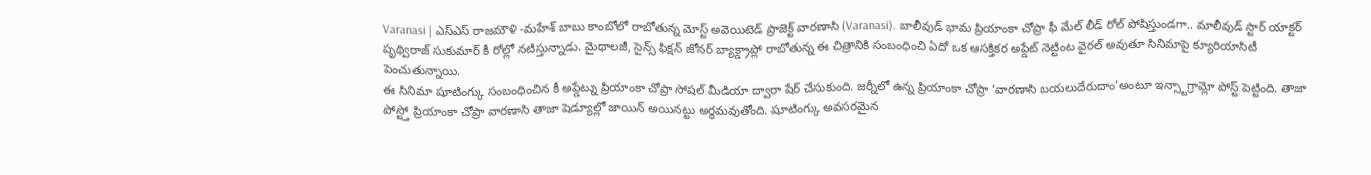Varanasi | ఎస్ఎస్ రాజమౌళి -మహేశ్ బాబు కాంబోలో రాబోతున్న మోస్ట్ అవెయిటెడ్ ప్రాజెక్ట్ వారణాసి (Varanasi). బాలీవుడ్ భామ ప్రియాంకా చోప్రా ఫీ మేల్ లీడ్ రోల్ పోషిస్తుండగా.. మాలీవుడ్ స్టార్ యాక్టర్ పృథ్విరాజ్ సుకుమార్ కీ రోల్లో నటిస్తున్నాడు. మైథాలజీ, సైన్స్ ఫిక్షన్ జోనర్ బ్యాక్డ్రాప్లో రాబోతున్న ఈ చిత్రానికి సంబంధించి ఏదో ఒక ఆసక్తికర అప్డేట్ నెట్టింట వైరల్ అవుతూ సినిమాపై క్యూరియాసిటీ పెంచుతున్నాయి.
ఈ సినిమా షూటింగ్కు సంబంధించిన కీ అప్డేట్ను ప్రియాంకా చోప్రా సోషల్ మీడియా ద్వారా షేర్ చేసుకుంది. జర్నీలో ఉన్న ప్రియాంకా చోప్రా ‘వారణాసి బయలుదేరుదాం’అంటూ ఇన్స్టాగ్రామ్లో పోస్ట్ పెట్టింది. తాజా పోస్ట్తో ప్రియాంకా చోప్రా వారణాసి తాజా షెడ్యూల్లో జాయిన్ అయినట్టు అర్థమవుతోంది. షూటింగ్కు అవసరమైన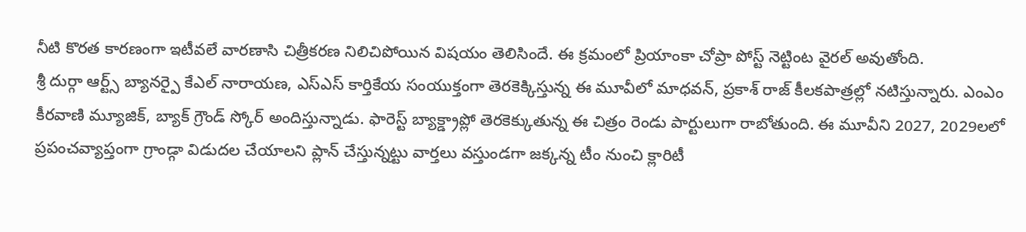నీటి కొరత కారణంగా ఇటీవలే వారణాసి చిత్రీకరణ నిలిచిపోయిన విషయం తెలిసిందే. ఈ క్రమంలో ప్రియాంకా చోప్రా పోస్ట్ నెట్టింట వైరల్ అవుతోంది.
శ్రీ దుర్గా ఆర్ట్స్ బ్యానర్పై కేఎల్ నారాయణ, ఎస్ఎస్ కార్తికేయ సంయుక్తంగా తెరకెక్కిస్తున్న ఈ మూవీలో మాధవన్, ప్రకాశ్ రాజ్ కీలకపాత్రల్లో నటిస్తున్నారు. ఎంఎం కీరవాణి మ్యూజిక్, బ్యాక్ గ్రౌండ్ స్కోర్ అందిస్తున్నాడు. ఫారెస్ట్ బ్యాక్డ్రాప్లో తెరకెక్కుతున్న ఈ చిత్రం రెండు పార్టులుగా రాబోతుంది. ఈ మూవీని 2027, 2029లలో ప్రపంచవ్యాప్తంగా గ్రాండ్గా విడుదల చేయాలని ప్లాన్ చేస్తున్నట్టు వార్తలు వస్తుండగా జక్కన్న టీం నుంచి క్లారిటీ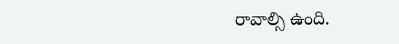రావాల్సి ఉంది.